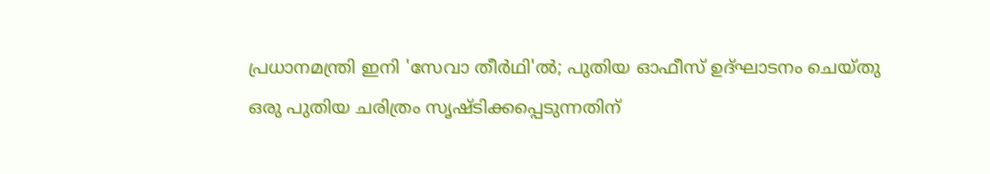പ്രധാനമന്ത്രി ഇനി 'സേവാ തീർഥി'ൽ; പുതിയ ഓഫീസ് ഉദ്ഘാടനം ചെയ്തു
ഒരു പുതിയ ചരിത്രം സൃഷ്ടിക്കപ്പെടുന്നതിന്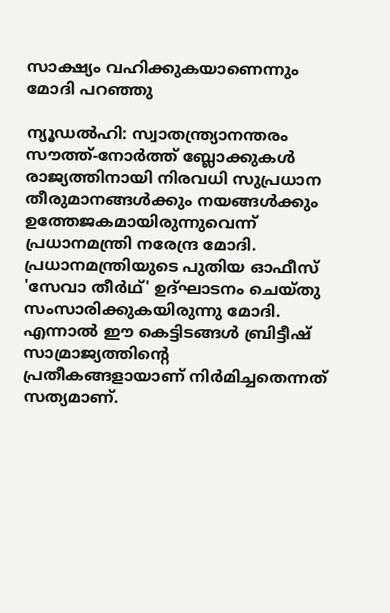സാക്ഷ്യം വഹിക്കുകയാണെന്നും മോദി പറഞ്ഞു

ന്യൂഡൽഹി: സ്വാതന്ത്ര്യാനന്തരം സൗത്ത്-നോർത്ത് ബ്ലോക്കുകൾ രാജ്യത്തിനായി നിരവധി സുപ്രധാന തീരുമാനങ്ങൾക്കും നയങ്ങൾക്കും ഉത്തേജകമായിരുന്നുവെന്ന് പ്രധാനമന്ത്രി നരേന്ദ്ര മോദി. പ്രധാനമന്ത്രിയുടെ പുതിയ ഓഫീസ് 'സേവാ തീർഥ്' ഉദ്ഘാടനം ചെയ്തു സംസാരിക്കുകയിരുന്നു മോദി. എന്നാൽ ഈ കെട്ടിടങ്ങൾ ബ്രിട്ടീഷ് സാമ്രാജ്യത്തിന്റെ പ്രതീകങ്ങളായാണ് നിർമിച്ചതെന്നത് സത്യമാണ്.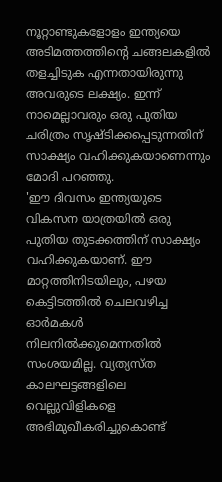നൂറ്റാണ്ടുകളോളം ഇന്ത്യയെ അടിമത്തത്തിന്റെ ചങ്ങലകളിൽ തളച്ചിടുക എന്നതായിരുന്നു അവരുടെ ലക്ഷ്യം. ഇന്ന് നാമെല്ലാവരും ഒരു പുതിയ ചരിത്രം സൃഷ്ടിക്കപ്പെടുന്നതിന് സാക്ഷ്യം വഹിക്കുകയാണെന്നും മോദി പറഞ്ഞു.
'ഈ ദിവസം ഇന്ത്യയുടെ വികസന യാത്രയിൽ ഒരു പുതിയ തുടക്കത്തിന് സാക്ഷ്യം വഹിക്കുകയാണ്. ഈ മാറ്റത്തിനിടയിലും, പഴയ കെട്ടിടത്തിൽ ചെലവഴിച്ച ഓർമകൾ നിലനിൽക്കുമെന്നതിൽ സംശയമില്ല. വ്യത്യസ്ത കാലഘട്ടങ്ങളിലെ വെല്ലുവിളികളെ അഭിമുഖീകരിച്ചുകൊണ്ട്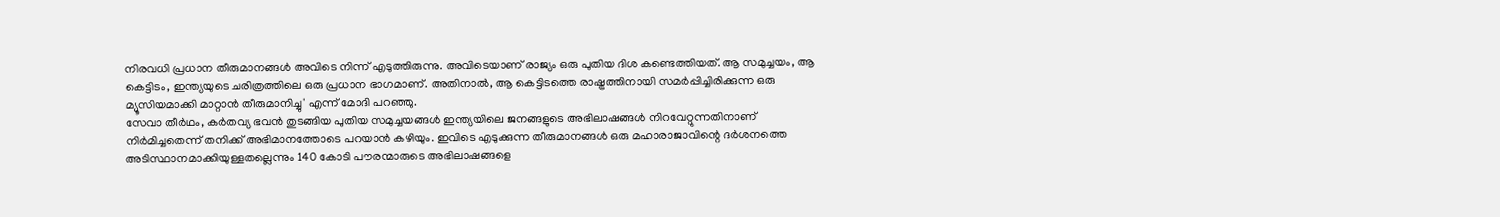നിരവധി പ്രധാന തീരുമാനങ്ങൾ അവിടെ നിന്ന് എടുത്തിരുന്നു. അവിടെയാണ് രാജ്യം ഒരു പുതിയ ദിശ കണ്ടെത്തിയത്. ആ സമുച്ചയം, ആ കെട്ടിടം, ഇന്ത്യയുടെ ചരിത്രത്തിലെ ഒരു പ്രധാന ഭാഗമാണ്. അതിനാൽ, ആ കെട്ടിടത്തെ രാഷ്ട്രത്തിനായി സമർപ്പിച്ചിരിക്കുന്ന ഒരു മ്യൂസിയമാക്കി മാറ്റാൻ തീരുമാനിച്ചു' എന്ന് മോദി പറഞ്ഞു.
സേവാ തീർഥം, കർതവ്യ ഭവൻ തുടങ്ങിയ പുതിയ സമുച്ചയങ്ങൾ ഇന്ത്യയിലെ ജനങ്ങളുടെ അഭിലാഷങ്ങൾ നിറവേറ്റുന്നതിനാണ് നിർമിച്ചതെന്ന് തനിക്ക് അഭിമാനത്തോടെ പറയാൻ കഴിയും. ഇവിടെ എടുക്കുന്ന തീരുമാനങ്ങൾ ഒരു മഹാരാജാവിന്റെ ദർശനത്തെ അടിസ്ഥാനമാക്കിയുള്ളതല്ലെന്നും 140 കോടി പൗരന്മാരുടെ അഭിലാഷങ്ങളെ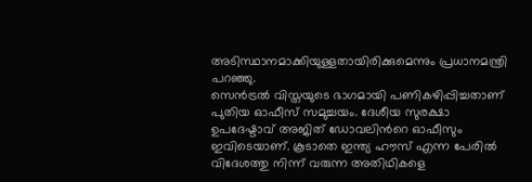അടിസ്ഥാനമാക്കിയുള്ളതായിരിക്കുമെന്നും പ്രധാനമന്ത്രി പറഞ്ഞു.
സെൻട്രൽ വിസ്തയുടെ ഭാഗമായി പണികഴിപ്പിച്ചതാണ് പുതിയ ഓഫീസ് സമുച്ചയം. ദേശീയ സുരക്ഷാ ഉപദേഷ്ടാവ് അജിത് ഡോവലിൻറെ ഓഫീസും ഇവിടെയാണ്. കൂടാതെ ഇന്ത്യ ഹൗസ് എന്ന പേരിൽ വിദേശത്തു നിന്ന് വരുന്ന അതിഥികളെ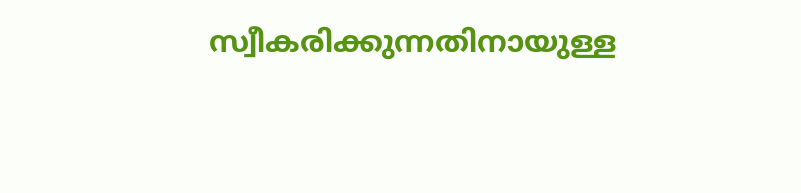സ്വീകരിക്കുന്നതിനായുള്ള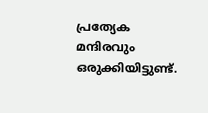പ്രത്യേക മന്ദിരവും ഒരുക്കിയിട്ടുണ്ട്.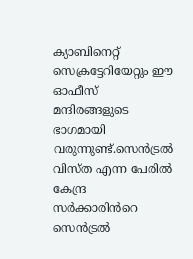ക്യാബിനെറ്റ് സെക്രട്ടേറിയേറ്റും ഈ ഓഫീസ് മന്ദിരങ്ങളുടെ ഭാഗമായി വരുന്നുണ്ട്.സെൻട്രൽ വിസ്ത എന്ന പേരിൽ കേന്ദ്ര സർക്കാരിൻറെ സെൻട്രൽ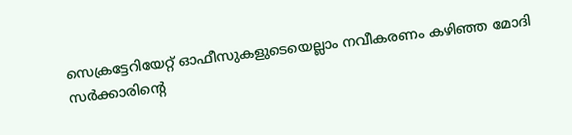സെക്രട്ടേറിയേറ്റ് ഓഫീസുകളുടെയെല്ലാം നവീകരണം കഴിഞ്ഞ മോദി സർക്കാരിന്റെ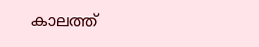കാലത്ത്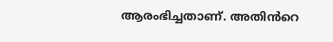ആരംഭിച്ചതാണ്. അതിൻറെ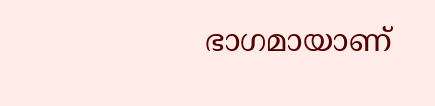ഭാഗമായാണ്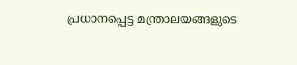പ്രധാനപ്പെട്ട മന്ത്രാലയങ്ങളുടെ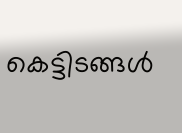കെട്ടിടങ്ങൾ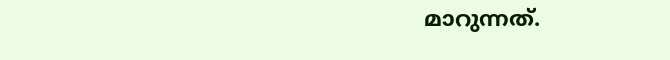മാറുന്നത്.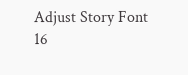Adjust Story Font
16